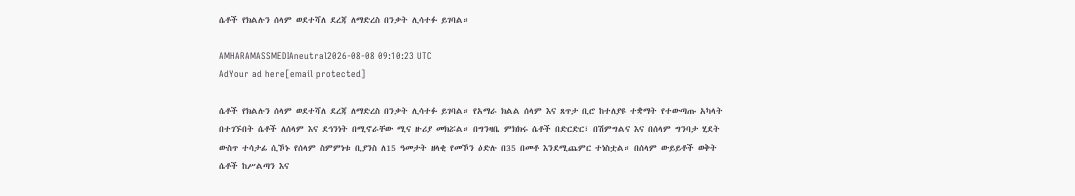ሴቶች የክልሉን ሰላም ወደተሻለ ደረጃ ለማድረስ በንቃት ሊሳተፉ ይገባል።

AMHARAMASSMEDIAneutral2026-08-08 09:10:23 UTC
AdYour ad here[email protected]

ሴቶች የክልሉን ሰላም ወደተሻለ ደረጃ ለማድረስ በንቃት ሊሳተፉ ይገባል። የአማራ ክልል ሰላም እና ጸጥታ ቢሮ ከተለያዩ ተቋማት የተውጣጡ አካላት በተገኙበት ሴቶች ለሰላም እና ደኅንነት በሚኖራቸው ሚና ዙሪያ መክሯል። በግንዛቤ ምክክሩ ሴቶች በድርድር፣ በሽምግልና እና በሰላም ግንባታ ሂደት ውስጥ ተሳታፊ ሲኾኑ የሰላም ስምምነቱ ቢያንስ ለ15 ዓመታት ዘላቂ የመኾን ዕድሉ በ35 በመቶ እንደሚጨምር ተነስቷል። በሰላም ውይይቶች ወቅት ሴቶች ከሥልጣን እና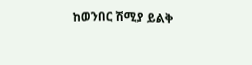ከወንበር ሽሚያ ይልቅ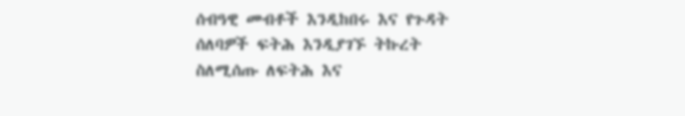ሰብዓዊ መብቶች እንዲከበሩ እና የጉዳት ሰለባዎች ፍትሕ እንዲያገኙ ትኩረት ስለሚሰጡ ለፍትሕ እና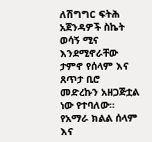ለሽግግር ፍትሕ አጀንዳዎች ስኬት ወሳኝ ሚና እንደሚኖራቸው ታምኖ የሰላም እና ጸጥታ ቢሮ መድረኩን አዘጋጅቷል ነው የተባለው። የአማራ ክልል ሰላም እና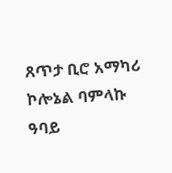ጸጥታ ቢሮ አማካሪ ኮሎኔል ባምላኩ ዓባይ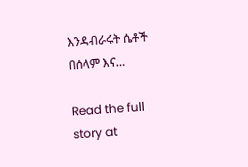እንዳብራሩት ሴቶች በሰላም እና…

Read the full story at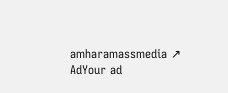amharamassmedia ↗
AdYour ad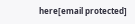here[email protected]